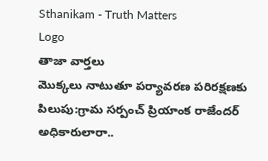Sthanikam - Truth Matters
Logo
తాజా వార్తలు
మొక్కలు నాటుతూ పర్యావరణ పరిరక్షణకు పిలుపు:గ్రామ సర్పంచ్ ప్రియాంక రాజేందర్ అధికారులారా..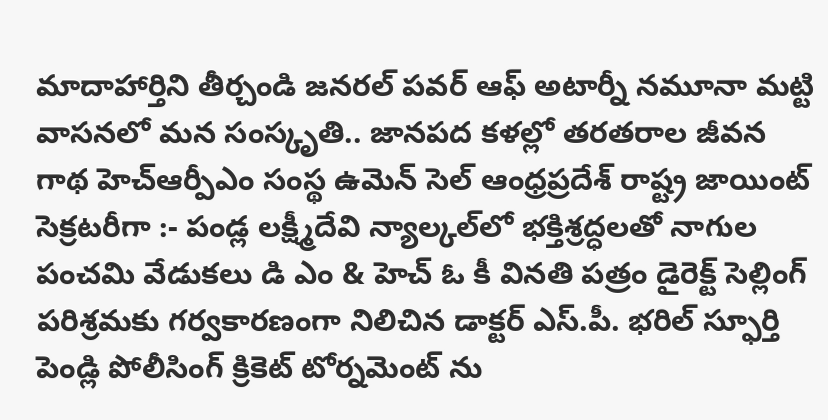మాదాహార్తిని తీర్చండి జనరల్ పవర్ ఆఫ్ అటార్నీ నమూనా మట్టి వాసనలో మన సంస్కృతి.. జానపద కళల్లో తరతరాల జీవన గాథ హెచ్ఆర్పీఎం సంస్థ ఉమెన్ సెల్ ఆంధ్రప్రదేశ్ రాష్ట్ర జాయింట్ సెక్రటరీగా :- పండ్ల లక్ష్మీదేవి న్యాల్కల్‌లో భక్తిశ్రద్ధలతో నాగుల పంచమి వేడుకలు డి ఎం & హెచ్ ఓ కీ వినతి పత్రం డైరెక్ట్ సెల్లింగ్ పరిశ్రమకు గర్వకారణంగా నిలిచిన డాక్టర్ ఎస్.పీ. భరిల్ స్ఫూర్తి పెండ్లి పోలీసింగ్ క్రికెట్ టోర్నమెంట్ ను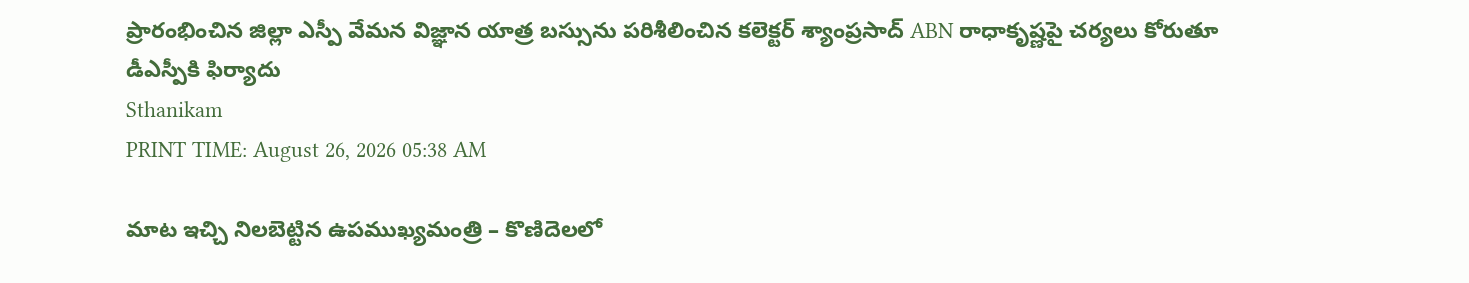ప్రారంభించిన జిల్లా ఎస్పీ వేమన విజ్ఞాన యాత్ర బస్సును పరిశీలించిన కలెక్టర్ శ్యాంప్రసాద్ ABN రాధాకృష్ణపై చర్యలు కోరుతూ డీఎస్పీకి ఫిర్యాదు
Sthanikam
PRINT TIME: August 26, 2026 05:38 AM

మాట ఇచ్చి నిలబెట్టిన ఉపముఖ్యమంత్రి – కొణిదెలలో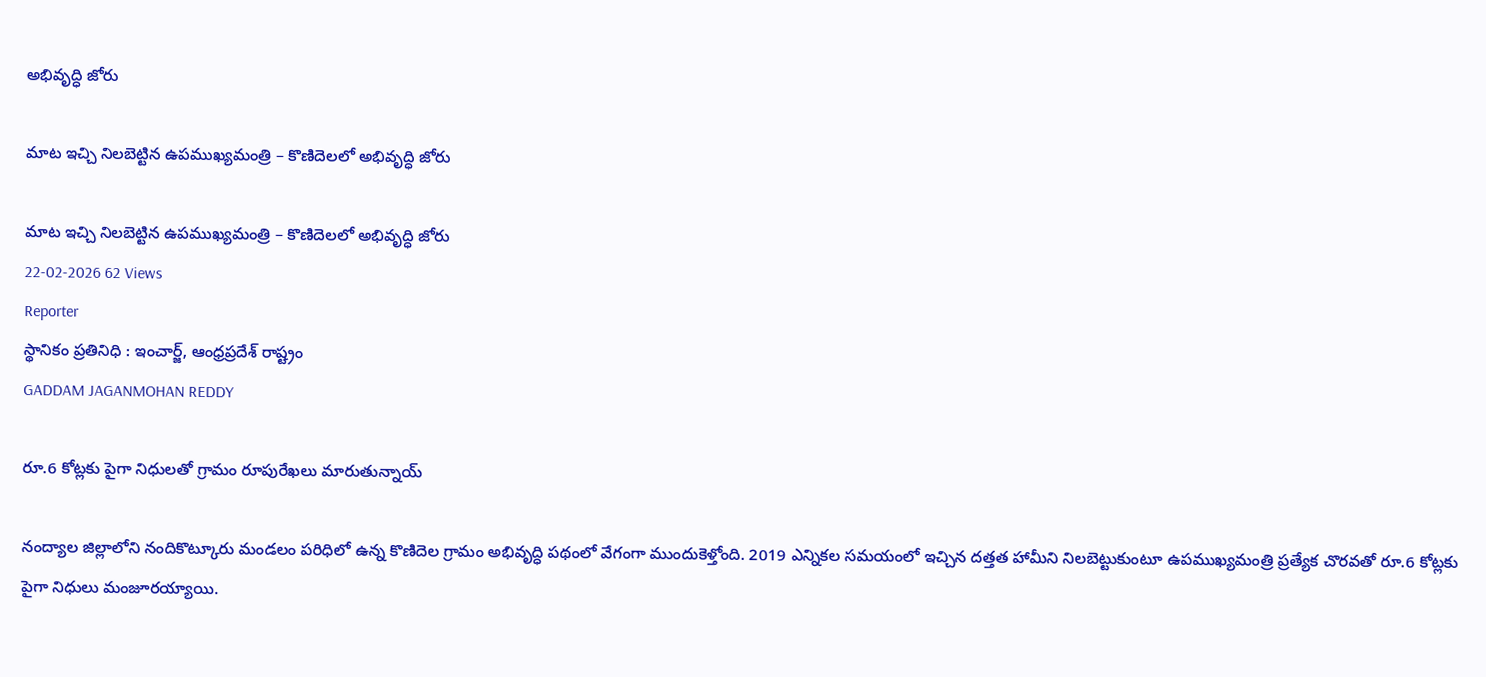అభివృద్ధి జోరు

మాట ఇచ్చి నిలబెట్టిన ఉపముఖ్యమంత్రి – కొణిదెలలో అభివృద్ధి జోరు

మాట ఇచ్చి నిలబెట్టిన ఉపముఖ్యమంత్రి – కొణిదెలలో అభివృద్ధి జోరు
22-02-2026 62 Views
Reporter
స్థానికం ప్రతినిధి : ఇంచార్జ్, ఆంధ్రప్రదేశ్ రాష్ట్రం
GADDAM JAGANMOHAN REDDY

రూ.6 కోట్లకు పైగా నిధులతో గ్రామం రూపురేఖలు మారుతున్నాయ్

నంద్యాల జిల్లాలోని నందికొట్కూరు మండలం పరిధిలో ఉన్న కొణిదెల గ్రామం అభివృద్ధి పథంలో వేగంగా ముందుకెళ్తోంది. 2019 ఎన్నికల సమయంలో ఇచ్చిన దత్తత హామీని నిలబెట్టుకుంటూ ఉపముఖ్యమంత్రి ప్రత్యేక చొరవతో రూ.6 కోట్లకు పైగా నిధులు మంజూరయ్యాయి.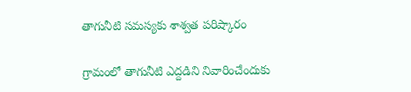తాగునీటి సమస్యకు శాశ్వత పరిష్కారం

గ్రామంలో తాగునీటి ఎద్దడిని నివారించేందుకు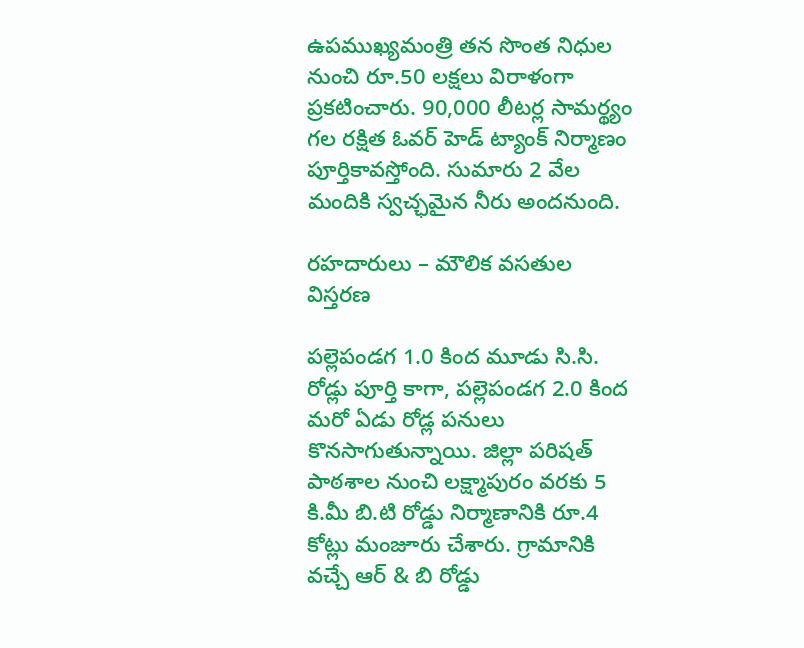ఉపముఖ్యమంత్రి తన సొంత నిధుల నుంచి రూ.50 లక్షలు విరాళంగా ప్రకటించారు. 90,000 లీటర్ల సామర్థ్యం గల రక్షిత ఓవర్ హెడ్ ట్యాంక్ నిర్మాణం పూర్తికావస్తోంది. సుమారు 2 వేల మందికి స్వచ్ఛమైన నీరు అందనుంది.

రహదారులు – మౌలిక వసతుల విస్తరణ

పల్లెపండగ 1.0 కింద మూడు సి.సి. రోడ్లు పూర్తి కాగా, పల్లెపండగ 2.0 కింద మరో ఏడు రోడ్ల పనులు కొనసాగుతున్నాయి. జిల్లా పరిషత్ పాఠశాల నుంచి లక్ష్మాపురం వరకు 5 కి.మీ బి.టి రోడ్డు నిర్మాణానికి రూ.4 కోట్లు మంజూరు చేశారు. గ్రామానికి వచ్చే ఆర్ & బి రోడ్డు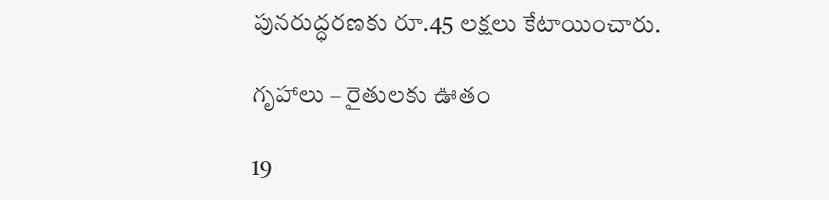పునరుద్ధరణకు రూ.45 లక్షలు కేటాయించారు.

గృహాలు – రైతులకు ఊతం

19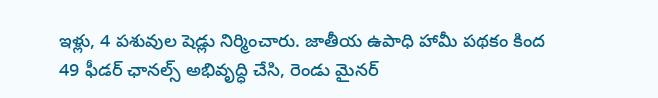ఇళ్లు, 4 పశువుల షెడ్లు నిర్మించారు. జాతీయ ఉపాధి హామీ పథకం కింద 49 ఫీడర్ ఛానల్స్ అభివృద్ధి చేసి, రెండు మైనర్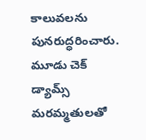కాలువలను పునరుద్ధరించారు. మూడు చెక్ డ్యామ్స్ మరమ్మతులతో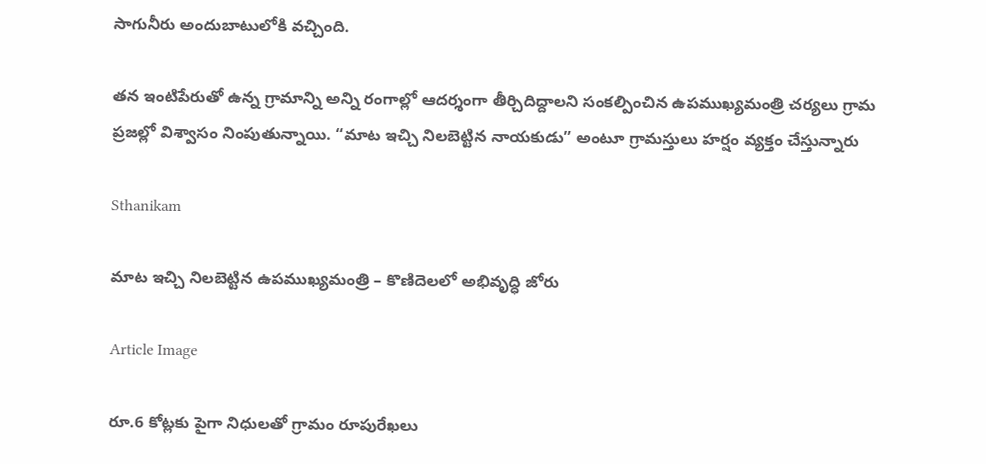సాగునీరు అందుబాటులోకి వచ్చింది.

తన ఇంటిపేరుతో ఉన్న గ్రామాన్ని అన్ని రంగాల్లో ఆదర్శంగా తీర్చిదిద్దాలని సంకల్పించిన ఉపముఖ్యమంత్రి చర్యలు గ్రామ ప్రజల్లో విశ్వాసం నింపుతున్నాయి. “మాట ఇచ్చి నిలబెట్టిన నాయకుడు” అంటూ గ్రామస్తులు హర్షం వ్యక్తం చేస్తున్నారు

Sthanikam

మాట ఇచ్చి నిలబెట్టిన ఉపముఖ్యమంత్రి – కొణిదెలలో అభివృద్ధి జోరు

Article Image

రూ.6 కోట్లకు పైగా నిధులతో గ్రామం రూపురేఖలు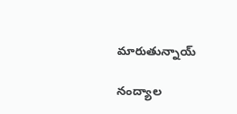మారుతున్నాయ్

నంద్యాల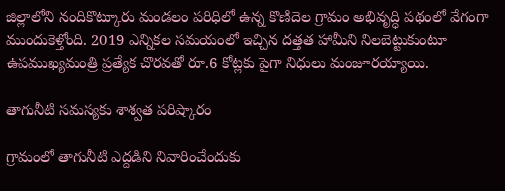జిల్లాలోని నందికొట్కూరు మండలం పరిధిలో ఉన్న కొణిదెల గ్రామం అభివృద్ధి పథంలో వేగంగా ముందుకెళ్తోంది. 2019 ఎన్నికల సమయంలో ఇచ్చిన దత్తత హామీని నిలబెట్టుకుంటూ ఉపముఖ్యమంత్రి ప్రత్యేక చొరవతో రూ.6 కోట్లకు పైగా నిధులు మంజూరయ్యాయి.

తాగునీటి సమస్యకు శాశ్వత పరిష్కారం

గ్రామంలో తాగునీటి ఎద్దడిని నివారించేందుకు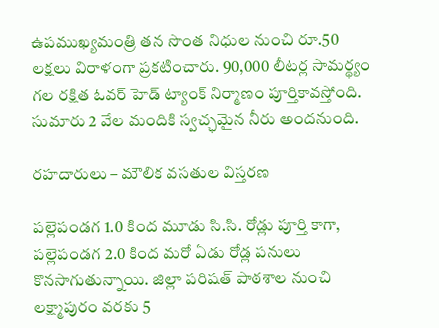ఉపముఖ్యమంత్రి తన సొంత నిధుల నుంచి రూ.50 లక్షలు విరాళంగా ప్రకటించారు. 90,000 లీటర్ల సామర్థ్యం గల రక్షిత ఓవర్ హెడ్ ట్యాంక్ నిర్మాణం పూర్తికావస్తోంది. సుమారు 2 వేల మందికి స్వచ్ఛమైన నీరు అందనుంది.

రహదారులు – మౌలిక వసతుల విస్తరణ

పల్లెపండగ 1.0 కింద మూడు సి.సి. రోడ్లు పూర్తి కాగా, పల్లెపండగ 2.0 కింద మరో ఏడు రోడ్ల పనులు కొనసాగుతున్నాయి. జిల్లా పరిషత్ పాఠశాల నుంచి లక్ష్మాపురం వరకు 5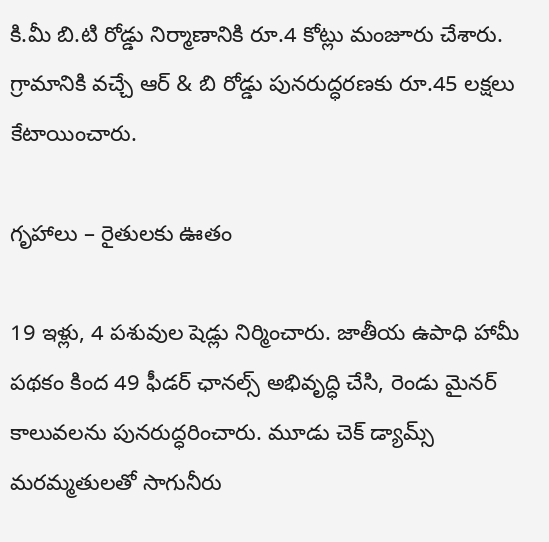కి.మీ బి.టి రోడ్డు నిర్మాణానికి రూ.4 కోట్లు మంజూరు చేశారు. గ్రామానికి వచ్చే ఆర్ & బి రోడ్డు పునరుద్ధరణకు రూ.45 లక్షలు కేటాయించారు.

గృహాలు – రైతులకు ఊతం

19 ఇళ్లు, 4 పశువుల షెడ్లు నిర్మించారు. జాతీయ ఉపాధి హామీ పథకం కింద 49 ఫీడర్ ఛానల్స్ అభివృద్ధి చేసి, రెండు మైనర్ కాలువలను పునరుద్ధరించారు. మూడు చెక్ డ్యామ్స్ మరమ్మతులతో సాగునీరు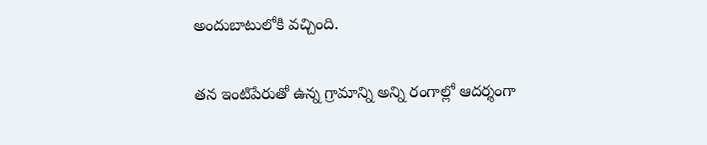అందుబాటులోకి వచ్చింది.

తన ఇంటిపేరుతో ఉన్న గ్రామాన్ని అన్ని రంగాల్లో ఆదర్శంగా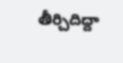తీర్చిదిద్దా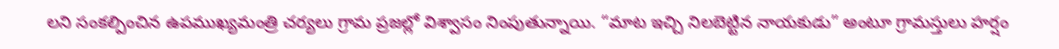లని సంకల్పించిన ఉపముఖ్యమంత్రి చర్యలు గ్రామ ప్రజల్లో విశ్వాసం నింపుతున్నాయి. “మాట ఇచ్చి నిలబెట్టిన నాయకుడు” అంటూ గ్రామస్తులు హర్షం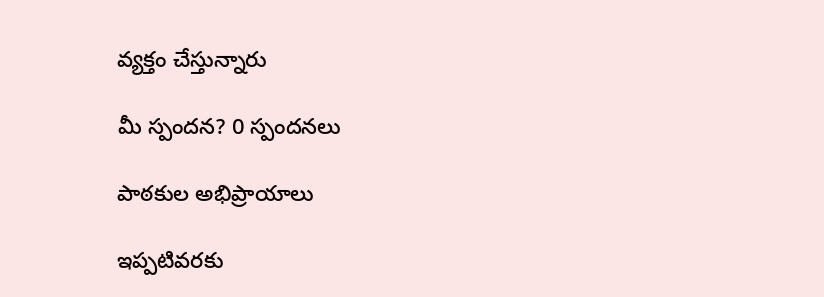వ్యక్తం చేస్తున్నారు

మీ స్పందన? 0 స్పందనలు

పాఠకుల అభిప్రాయాలు

ఇప్పటివరకు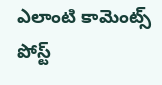ఎలాంటి కామెంట్స్ పోస్ట్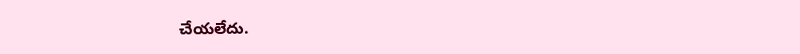చేయలేదు.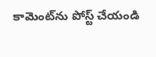కామెంట్‌ను పోస్ట్ చేయండి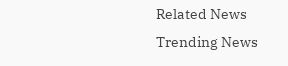Related News
Trending News